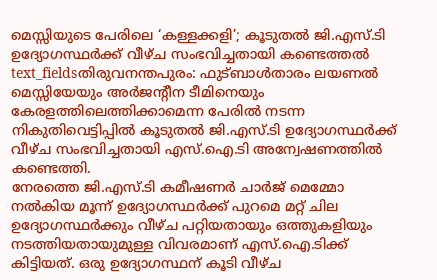മെസ്സിയുടെ പേരിലെ ‘കള്ളക്കളി’; കൂടുതൽ ജി.എസ്.ടി ഉദ്യോഗസ്ഥർക്ക് വീഴ്ച സംഭവിച്ചതായി കണ്ടെത്തൽ
text_fieldsതിരുവനന്തപുരം: ഫുട്ബാൾതാരം ലയണൽ മെസ്സിയേയും അർജന്റീന ടീമിനെയും കേരളത്തിലെത്തിക്കാമെന്ന പേരിൽ നടന്ന നികുതിവെട്ടിപ്പിൽ കൂടുതൽ ജി.എസ്.ടി ഉദ്യോഗസ്ഥർക്ക് വീഴ്ച സംഭവിച്ചതായി എസ്.ഐ.ടി അന്വേഷണത്തിൽ കണ്ടെത്തി.
നേരത്തെ ജി.എസ്.ടി കമീഷണർ ചാർജ് മെമ്മോ നൽകിയ മൂന്ന് ഉദ്യോഗസ്ഥർക്ക് പുറമെ മറ്റ് ചില ഉദ്യോഗസ്ഥർക്കും വീഴ്ച പറ്റിയതായും ഒത്തുകളിയും നടത്തിയതായുമുള്ള വിവരമാണ് എസ്.ഐ.ടിക്ക് കിട്ടിയത്. ഒരു ഉദ്യോഗസ്ഥന് കൂടി വീഴ്ച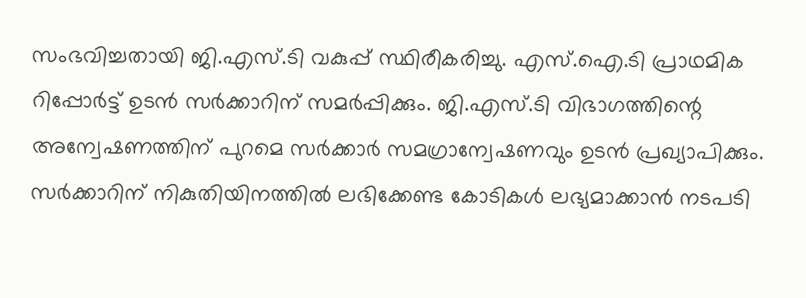സംഭവിച്ചതായി ജി.എസ്.ടി വകുപ്പ് സ്ഥിരീകരിച്ചു. എസ്.ഐ.ടി പ്രാഥമിക റിപ്പോർട്ട് ഉടൻ സർക്കാറിന് സമർപ്പിക്കും. ജി.എസ്.ടി വിഭാഗത്തിന്റെ അന്വേഷണത്തിന് പുറമെ സർക്കാർ സമഗ്രാന്വേഷണവും ഉടൻ പ്രഖ്യാപിക്കും.
സർക്കാറിന് നികുതിയിനത്തിൽ ലഭിക്കേണ്ട കോടികൾ ലഭ്യമാക്കാൻ നടപടി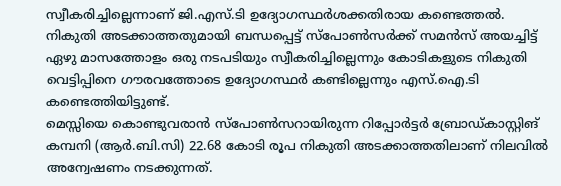സ്വീകരിച്ചില്ലെന്നാണ് ജി.എസ്.ടി ഉദ്യോഗസ്ഥർശക്കതിരായ കണ്ടെത്തൽ. നികുതി അടക്കാത്തതുമായി ബന്ധപ്പെട്ട് സ്പോൺസർക്ക് സമൻസ് അയച്ചിട്ട് ഏഴു മാസത്തോളം ഒരു നടപടിയും സ്വീകരിച്ചില്ലെന്നും കോടികളുടെ നികുതി വെട്ടിപ്പിനെ ഗൗരവത്തോടെ ഉദ്യോഗസ്ഥർ കണ്ടില്ലെന്നും എസ്.ഐ.ടി കണ്ടെത്തിയിട്ടുണ്ട്.
മെസ്സിയെ കൊണ്ടുവരാൻ സ്പോൺസറായിരുന്ന റിപ്പോർട്ടർ ബ്രോഡ്കാസ്റ്റിങ് കമ്പനി (ആർ.ബി.സി) 22.68 കോടി രൂപ നികുതി അടക്കാത്തതിലാണ് നിലവിൽ അന്വേഷണം നടക്കുന്നത്.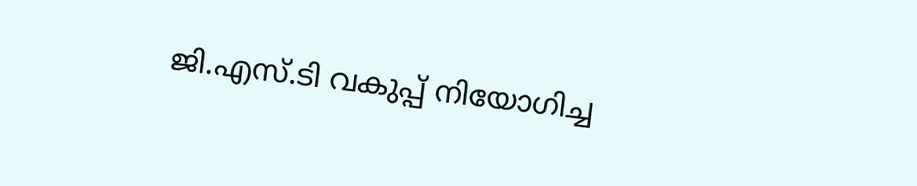ജി.എസ്.ടി വകുപ്പ് നിയോഗിച്ച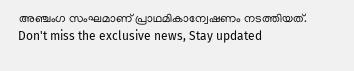അഞ്ചംഗ സംഘമാണ് പ്രാഥമികാന്വേഷണം നടത്തിയത്.
Don't miss the exclusive news, Stay updated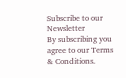Subscribe to our Newsletter
By subscribing you agree to our Terms & Conditions.